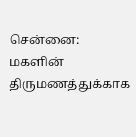சென்னை: மகளின் திருமணத்துக்காக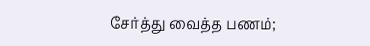சேர்த்து வைத்த பணம்;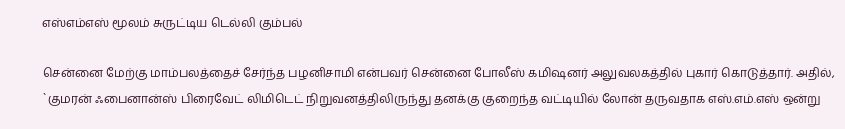எஸ்எம்எஸ் மூலம் சுருட்டிய டெல்லி கும்பல்

சென்னை மேற்கு மாம்பலத்தைச் சேர்ந்த பழனிசாமி என்பவர் சென்னை போலீஸ் கமிஷனர் அலுவலகத்தில் புகார் கொடுத்தார். அதில், `குமரன் ஃபைனான்ஸ் பிரைவேட் லிமிடெட் நிறுவனத்திலிருந்து தனக்கு குறைந்த வட்டியில் லோன் தருவதாக எஸ்.எம்.எஸ் ஒன்று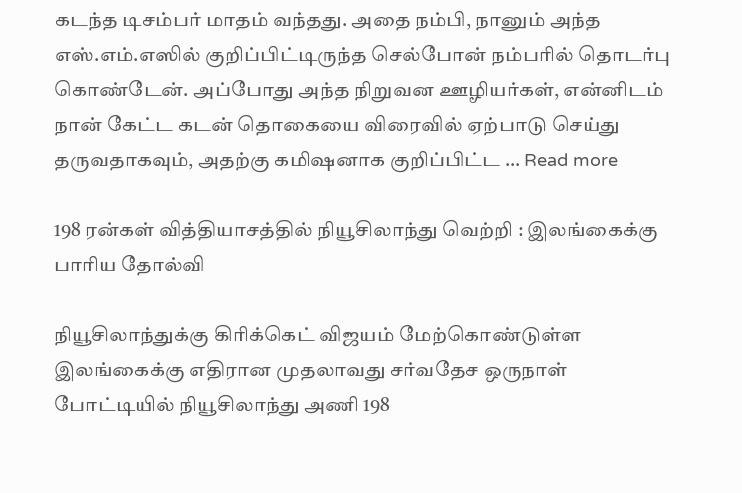கடந்த டிசம்பர் மாதம் வந்தது. அதை நம்பி, நானும் அந்த எஸ்.எம்.எஸில் குறிப்பிட்டிருந்த செல்போன் நம்பரில் தொடர்பு கொண்டேன். அப்போது அந்த நிறுவன ஊழியர்கள், என்னிடம் நான் கேட்ட கடன் தொகையை விரைவில் ஏற்பாடு செய்து தருவதாகவும், அதற்கு கமிஷனாக குறிப்பிட்ட … Read more

198 ரன்கள் வித்தியாசத்தில் நியூசிலாந்து வெற்றி : இலங்கைக்கு பாரிய தோல்வி

நியூசிலாந்துக்கு கிரிக்கெட் விஜயம் மேற்கொண்டுள்ள இலங்கைக்கு எதிரான முதலாவது சர்வதேச ஒருநாள் போட்டியில் நியூசிலாந்து அணி 198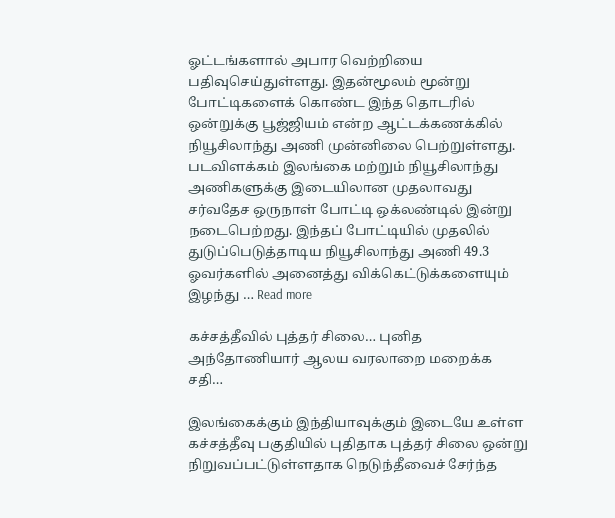ஓட்டங்களால் அபார வெற்றியை பதிவுசெய்துள்ளது. இதன்மூலம் மூன்று போட்டிகளைக் கொண்ட இந்த தொடரில் ஒன்றுக்கு பூஜ்ஜியம் என்ற ஆட்டக்கணக்கில் நியூசிலாந்து அணி முன்னிலை பெற்றுள்ளது. படவிளக்கம் இலங்கை மற்றும் நியூசிலாந்து அணிகளுக்கு இடையிலான முதலாவது சர்வதேச ஒருநாள் போட்டி ஒக்லண்டில் இன்று நடைபெற்றது. இந்தப் போட்டியில் முதலில் துடுப்பெடுத்தாடிய நியூசிலாந்து அணி 49.3 ஓவர்களில் அனைத்து விக்கெட்டுக்களையும் இழந்து … Read more

கச்சத்தீவில் புத்தர் சிலை… புனித அந்தோணியார் ஆலய வரலாறை மறைக்க சதி…

இலங்கைக்கும் இந்தியாவுக்கும் இடையே உள்ள கச்சத்தீவு பகுதியில் புதிதாக புத்தர் சிலை ஒன்று நிறுவப்பட்டுள்ளதாக நெடுந்தீவைச் சேர்ந்த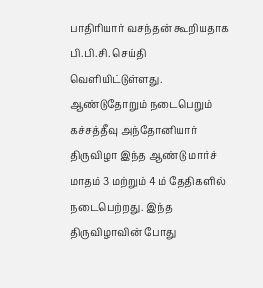பாதிரியார் வசந்தன் கூறியதாக பி.பி.சி. செய்தி வெளியிட்டுள்ளது. ஆண்டுதோறும் நடைபெறும் கச்சத்தீவு அந்தோனியார் திருவிழா இந்த ஆண்டு மார்ச் மாதம் 3 மற்றும் 4 ம் தேதிகளில் நடைபெற்றது. இந்த திருவிழாவின் போது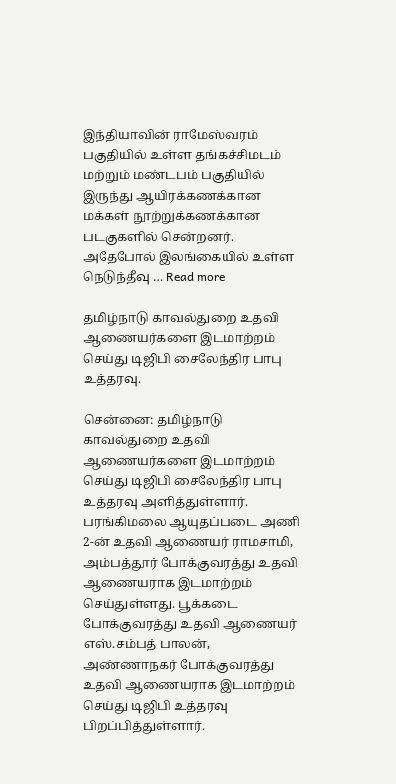இந்தியாவின் ராமேஸ்வரம் பகுதியில் உள்ள தங்கச்சிமடம் மற்றும் மண்டபம் பகுதியில் இருந்து ஆயிரக்கணக்கான மக்கள் நூற்றுக்கணக்கான படகுகளில் சென்றனர். அதேபோல் இலங்கையில் உள்ள நெடுந்தீவு … Read more

தமிழ்நாடு காவல்துறை உதவி ஆணையர்களை இடமாற்றம் செய்து டிஜிபி சைலேந்திர பாபு உத்தரவு.

சென்னை: தமிழ்நாடு காவல்துறை உதவி ஆணையர்களை இடமாற்றம் செய்து டிஜிபி சைலேந்திர பாபு உத்தரவு அளித்துள்ளார். பரங்கிமலை ஆயுதப்படை அணி 2-ன் உதவி ஆணையர் ராமசாமி, அம்பத்தூர் போக்குவரத்து உதவி ஆணையராக இடமாற்றம் செய்துள்ளது. பூக்கடை போக்குவரத்து உதவி ஆணையர் எஸ்.சம்பத் பாலன், அண்ணாநகர் போக்குவரத்து உதவி ஆணையராக இடமாற்றம் செய்து டிஜிபி உத்தரவு பிறப்பித்துள்ளார்.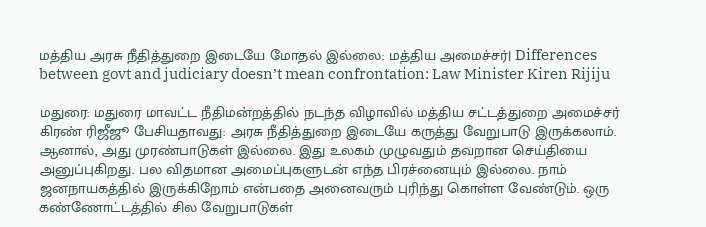மத்திய அரசு நீதித்துறை இடையே மோதல் இல்லை: மத்திய அமைச்சர்| Differences between govt and judiciary doesn’t mean confrontation: Law Minister Kiren Rijiju

மதுரை: மதுரை மாவட்ட நீதிமன்றத்தில் நடந்த விழாவில் மத்திய சட்டத்துறை அமைச்சர் கிரண் ரிஜீஜூ பேசியதாவது: அரசு நீதித்துறை இடையே கருத்து வேறுபாடு இருக்கலாம். ஆனால், அது முரண்பாடுகள் இல்லை. இது உலகம் முழுவதும் தவறான செய்தியை அனுப்புகிறது. பல விதமான அமைப்புகளுடன் எந்த பிரச்னையும் இல்லை. நாம் ஜனநாயகத்தில் இருக்கிறோம் என்பதை அனைவரும் புரிந்து கொள்ள வேண்டும். ஒரு கண்ணோட்டத்தில் சில வேறுபாடுகள்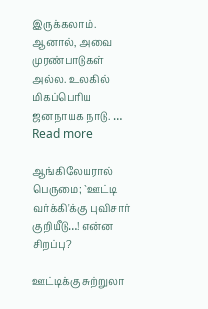இருக்கலாம். ஆனால், அவை முரண்பாடுகள் அல்ல. உலகில் மிகப்பெரிய ஜனநாயக நாடு. … Read more

ஆங்கிலேயரால் பெருமை; `ஊட்டி வர்க்கி'க்கு புவிசார் குறியீடு…! என்ன சிறப்பு?

ஊட்டிக்கு சுற்றுலா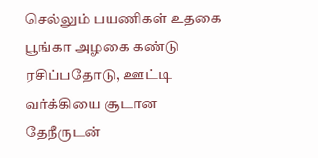செல்லும் பயணிகள் உதகை பூங்கா அழகை கண்டு ரசிப்பதோடு, ஊட்டி வர்க்கியை சூடான தேநீருடன்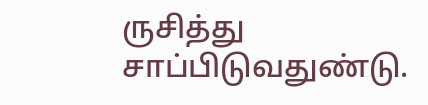ருசித்து சாப்பிடுவதுண்டு.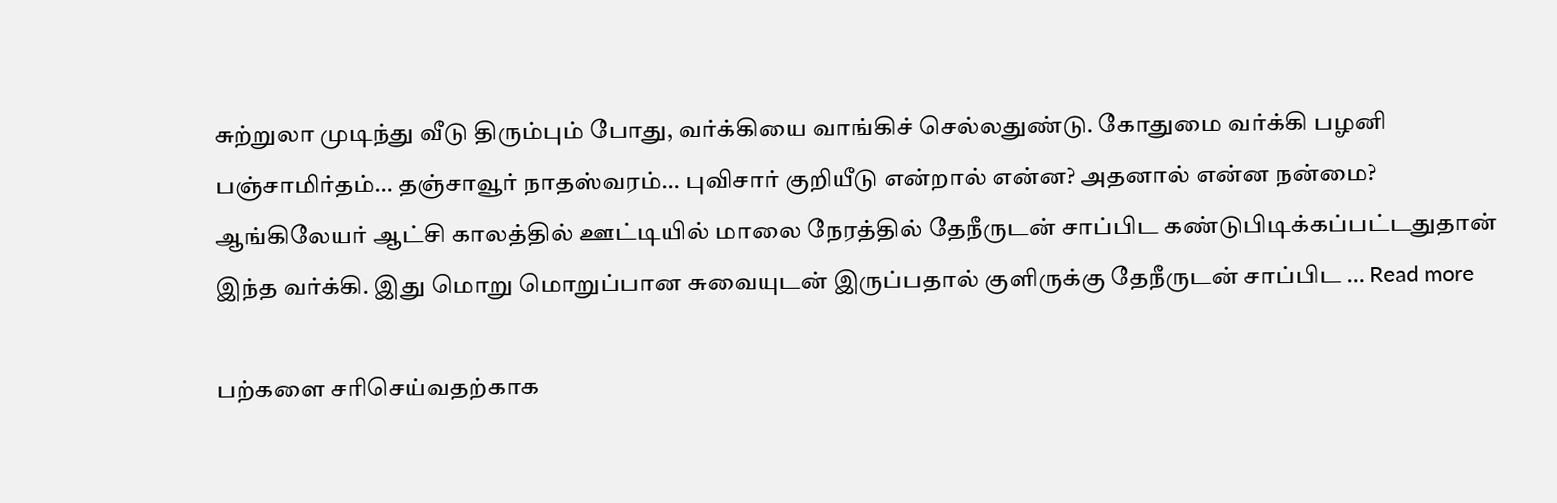சுற்றுலா முடிந்து வீடு திரும்பும் போது, வர்க்கியை வாங்கிச் செல்லதுண்டு. கோதுமை வர்க்கி பழனி பஞ்சாமிர்தம்… தஞ்சாவூர் நாதஸ்வரம்… புவிசார் குறியீடு என்றால் என்ன? அதனால் என்ன நன்மை? ஆங்கிலேயர் ஆட்சி காலத்தில் ஊட்டியில் மாலை நேரத்தில் தேநீருடன் சாப்பிட கண்டுபிடிக்கப்பட்டதுதான் இந்த வர்க்கி. இது மொறு மொறுப்பான சுவையுடன் இருப்பதால் குளிருக்கு தேநீருடன் சாப்பிட … Read more

பற்களை சரிசெய்வதற்காக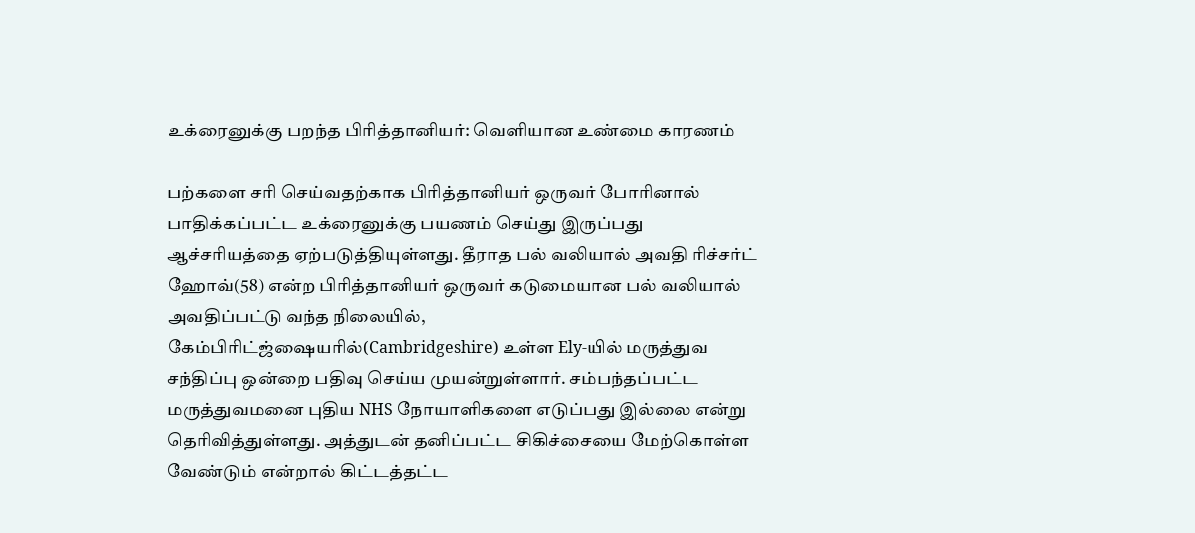உக்ரைனுக்கு பறந்த பிரித்தானியர்: வெளியான உண்மை காரணம்

பற்களை சரி செய்வதற்காக பிரித்தானியர் ஒருவர் போரினால் பாதிக்கப்பட்ட உக்ரைனுக்கு பயணம் செய்து இருப்பது ஆச்சரியத்தை ஏற்படுத்தியுள்ளது. தீராத பல் வலியால் அவதி ரிச்சர்ட் ஹோவ்(58) என்ற பிரித்தானியர் ஒருவர் கடுமையான பல் வலியால் அவதிப்பட்டு வந்த நிலையில்,  கேம்பிரிட்ஜ்ஷையரில்(Cambridgeshire) உள்ள Ely-யில் மருத்துவ சந்திப்பு ஒன்றை பதிவு செய்ய முயன்றுள்ளார். சம்பந்தப்பட்ட மருத்துவமனை புதிய NHS நோயாளிகளை எடுப்பது இல்லை என்று தெரிவித்துள்ளது. அத்துடன் தனிப்பட்ட சிகிச்சையை மேற்கொள்ள வேண்டும் என்றால் கிட்டத்தட்ட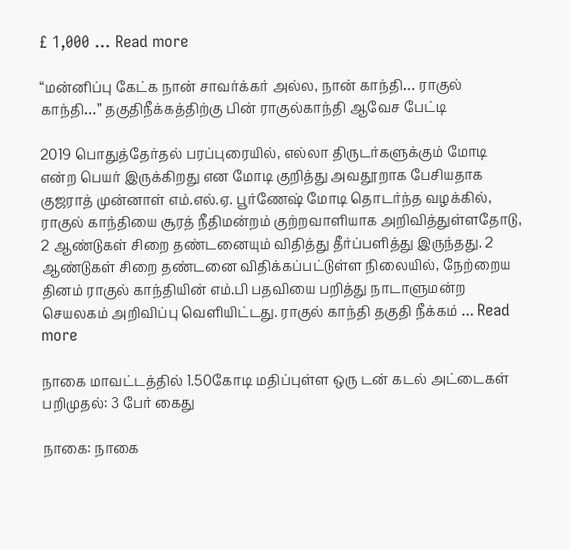£ 1,000 … Read more

“மன்னிப்பு கேட்க நான் சாவர்க்கர் அல்ல, நான் காந்தி… ராகுல் காந்தி…” தகுதிநீக்கத்திற்கு பின் ராகுல்காந்தி ஆவேச பேட்டி

2019 பொதுத்தேர்தல் பரப்புரையில், எல்லா திருடர்களுக்கும் மோடி என்ற பெயர் இருக்கிறது என மோடி குறித்து அவதூறாக பேசியதாக குஜராத் முன்னாள் எம்.எல்.ஏ. பூர்ணேஷ் மோடி தொடர்ந்த வழக்கில், ராகுல் காந்தியை சூரத் நீதிமன்றம் குற்றவாளியாக அறிவித்துள்ளதோடு, 2 ஆண்டுகள் சிறை தண்டனையும் விதித்து தீர்ப்பளித்து இருந்தது. 2 ஆண்டுகள் சிறை தண்டனை விதிக்கப்பட்டுள்ள நிலையில், நேற்றைய தினம் ராகுல் காந்தியின் எம்.பி பதவியை பறித்து நாடாளுமன்ற செயலகம் அறிவிப்பு வெளியிட்டது. ராகுல் காந்தி தகுதி நீக்கம் … Read more

நாகை மாவட்டத்தில் 1.50கோடி மதிப்புள்ள ஒரு டன் கடல் அட்டைகள் பறிமுதல்: 3 பேர் கைது

நாகை: நாகை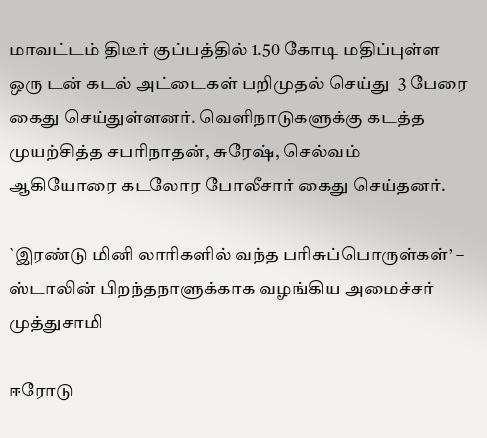மாவட்டம் திடீர் குப்பத்தில் 1.50 கோடி மதிப்புள்ள ஒரு டன் கடல் அட்டைகள் பறிமுதல் செய்து  3 பேரை கைது செய்துள்ளனர். வெளிநாடுகளுக்கு கடத்த முயற்சித்த சபரிநாதன், சுரேஷ், செல்வம் ஆகியோரை கடலோர போலீசார் கைது செய்தனர்.

`இரண்டு மினி லாரிகளில் வந்த பரிசுப்பொருள்கள்’ – ஸ்டாலின் பிறந்தநாளுக்காக வழங்கிய அமைச்சர் முத்துசாமி

ஈரோடு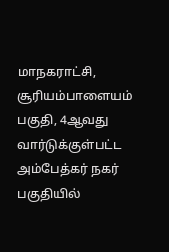மாநகராட்சி, சூரியம்பாளையம் பகுதி, 4ஆவது வார்டுக்குள்பட்ட அம்பேத்கர் நகர் பகுதியில்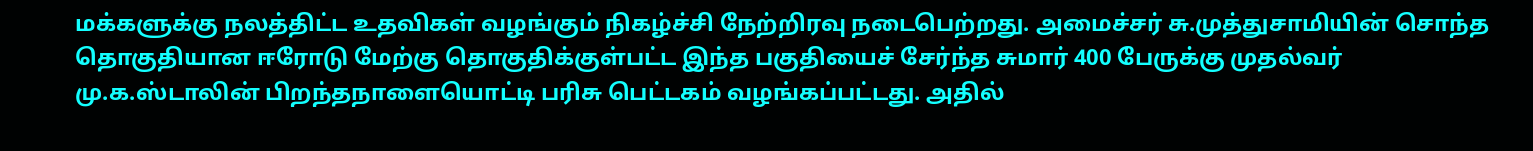மக்களுக்கு நலத்திட்ட உதவிகள் வழங்கும் நிகழ்ச்சி நேற்றிரவு நடைபெற்றது. அமைச்சர் சு.முத்துசாமியின் சொந்த தொகுதியான ஈரோடு மேற்கு தொகுதிக்குள்பட்ட இந்த பகுதியைச் சேர்ந்த சுமார் 400 பேருக்கு முதல்வர் மு.க.ஸ்டாலின் பிறந்தநாளையொட்டி பரிசு பெட்டகம் வழங்கப்பட்டது. அதில்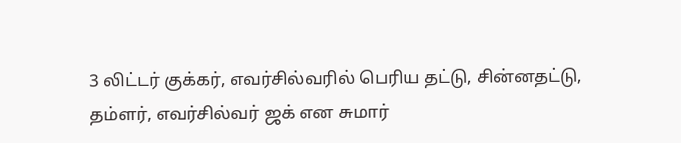3 லிட்டர் குக்கர், எவர்சில்வரில் பெரிய தட்டு, சின்னதட்டு, தம்ளர், எவர்சில்வர் ஜக் என சுமார்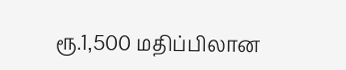ரூ.1,500 மதிப்பிலான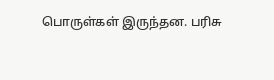பொருள்கள் இருந்தன. பரிசு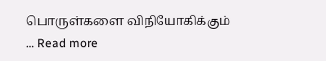பொருள்களை விநியோகிக்கும் … Read more